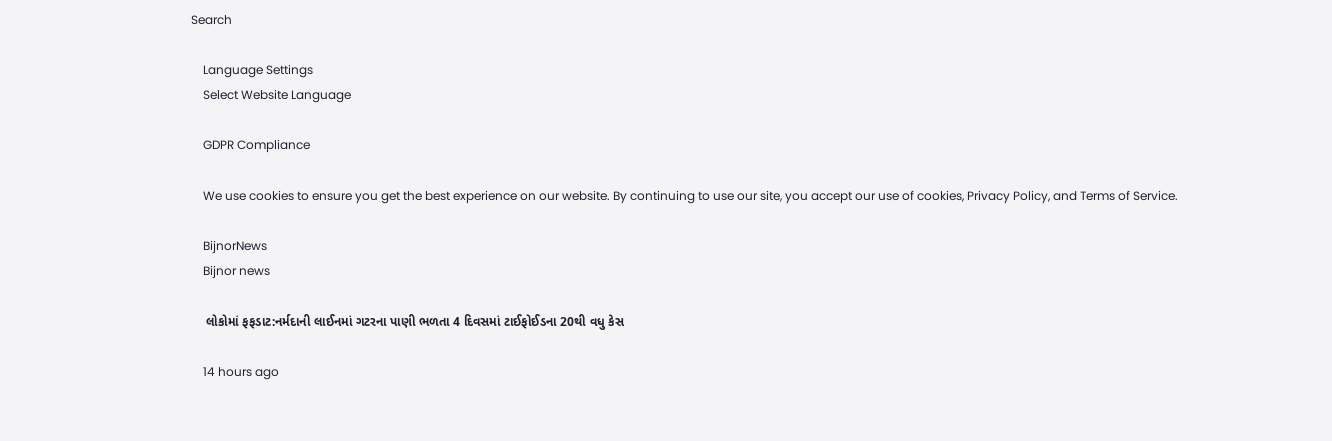Search

    Language Settings
    Select Website Language

    GDPR Compliance

    We use cookies to ensure you get the best experience on our website. By continuing to use our site, you accept our use of cookies, Privacy Policy, and Terms of Service.

    BijnorNews
    Bijnor news

    લોકોમાં ફફડાટ:નર્મદાની લાઈનમાં ગટરના પાણી ભળતા 4 દિવસમાં ટાઈફોઈડના 20થી વધુ કેસ

    14 hours ago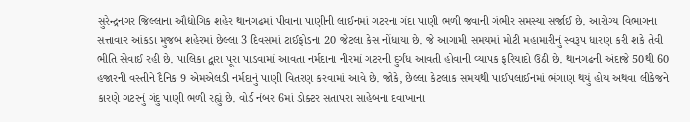સુરેન્દ્રનગર જિલ્લાના ઔદ્યોગિક શહેર થાનગઢમાં પીવાના પાણીની લાઈનમાં ગટરના ગંદા પાણી ભળી જવાની ગંભીર સમસ્યા સર્જાઈ છે. આરોગ્ય વિભાગના સત્તાવાર આંકડા મુજબ શહેરમાં છેલ્લા 3 દિવસમાં ટાઈફોડના 20 જેટલા કેસ નોંધાયા છે. જે આગામી સમયમાં મોટી મહામારીનું સ્વરૂપ ધારણ કરી શકે તેવી ભીતિ સેવાઈ રહી છે. પાલિકા દ્વારા પૂરા પાડવામાં આવતા નર્મદાના નીરમાં ગટરની દુર્ગંધ આવતી હોવાની વ્યાપક ફરિયાદો ઉઠી છે. થાનગઢની અંદાજે 50થી 60 હજારની વસ્તીને દૈનિક 9 એમએલડી નર્મદાનું પાણી વિતરણ કરવામાં આવે છે. જોકે, છેલ્લા કેટલાક સમયથી પાઈપલાઈનમાં ભંગાણ થયું હોય અથવા લીકેજને કારણે ગટરનું ગંદુ પાણી ભળી રહ્યું છે. વોર્ડ નંબર 6માં ડોક્ટર સતાપરા સાહેબના દવાખાના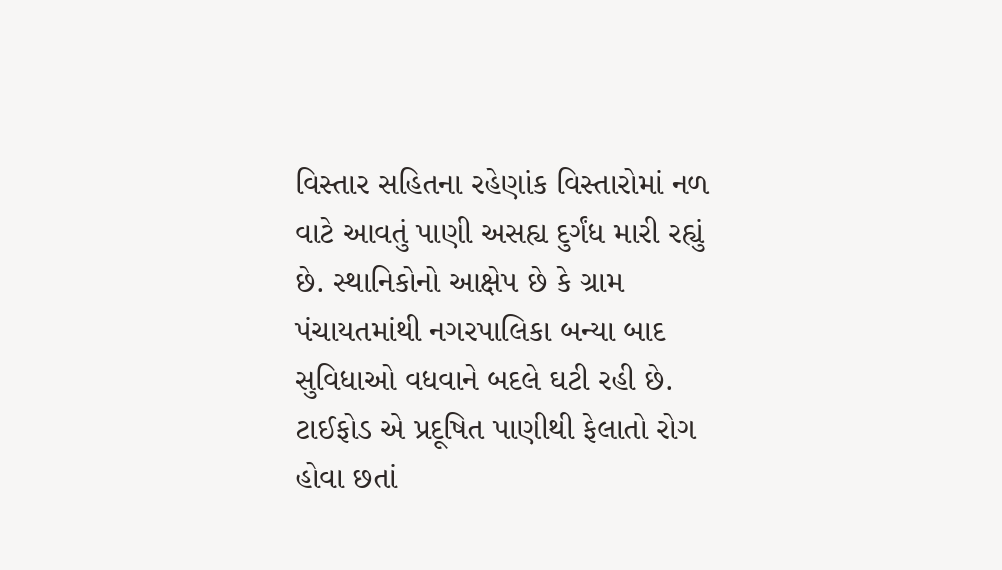વિસ્તાર સહિતના રહેણાંક વિસ્તારોમાં નળ વાટે આવતું પાણી અસહ્ય દુર્ગંધ મારી રહ્યું છે. સ્થાનિકોનો આક્ષેપ છે કે ગ્રામ પંચાયતમાંથી નગરપાલિકા બન્યા બાદ સુવિધાઓ વધવાને બદલે ઘટી રહી છે. ટાઈફોડ એ પ્રદૂષિત પાણીથી ફેલાતો રોગ હોવા છતાં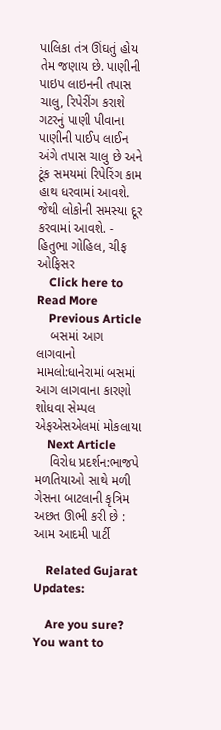પાલિકા તંત્ર ઊંઘતું હોય તેમ જણાય છે. પાણીની પાઇપ લાઇનની તપાસ ચાલુ, રિપેરીંગ કરાશે ગટરનું પાણી પીવાના પાણીની પાઈપ લાઈન અંગે તપાસ ચાલુ છે અને ટૂંક સમયમાં રિપેરિંગ કામ હાથ ધરવામાં આવશે. જેથી લોકોની સમસ્યા દૂર કરવામાં આવશે. - હિતુભા ગોહિલ, ચીફ ઓફિસર
    Click here to Read More
    Previous Article
    બસમાં આગ લાગવાનો મામલો:ધાનેરામાં બસમાં આગ લાગવાના કારણો શોધવા સેમ્પલ એફએસએલમાં મોકલાયા
    Next Article
    વિરોધ પ્રદર્શન:ભાજપે મળતિયાઓ સાથે મળી ગેસના બાટલાની કૃત્રિમ અછત ઊભી કરી છે : આમ આદમી પાર્ટી

    Related Gujarat Updates:

    Are you sure? You want to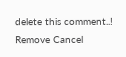delete this comment..! Remove Cancel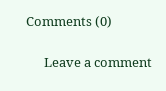Comments (0)

      Leave a comment